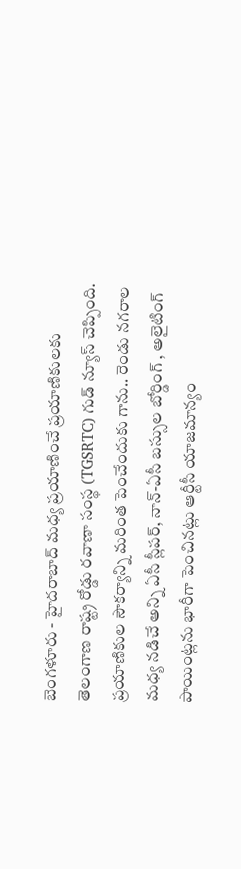బెంగళూరు - హైదరాబాద్ మధ్య ప్రయాణించే ప్రయాణికులకు తెలంగాణ రాష్ట్ర రోడ్డు రవాణా సంస్థ (TGSRTC) గుడ్ న్యూస్ చెప్పింది. ప్రయాణికుల సౌకర్యాన్ని మరింత పెంచేందుకు గాను.. రెండు నగరాల మధ్య నడిచే అన్ని ఏసీ స్లీపర్, నాన్-ఏసీ బస్సుల బోర్డింగ్ , అలైటింగ్ పాయింట్లను భారీగా పెంచినట్లు ఆర్టీసీ యాజమాన్యం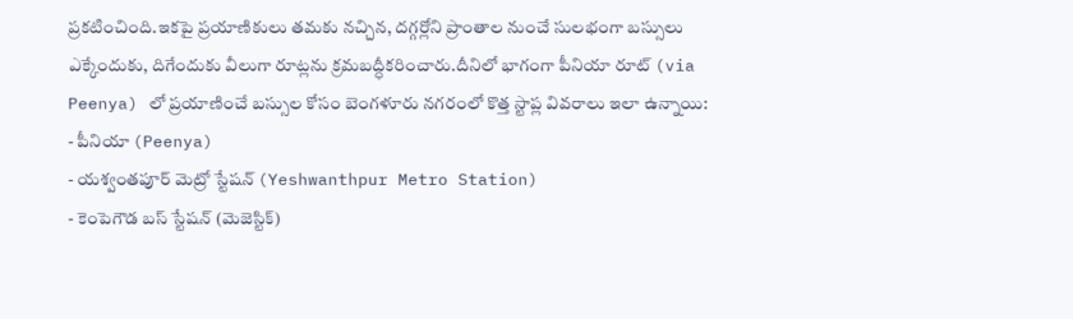ప్రకటించింది.ఇకపై ప్రయాణికులు తమకు నచ్చిన, దగ్గర్లోని ప్రాంతాల నుంచే సులభంగా బస్సులు ఎక్కేందుకు, దిగేందుకు వీలుగా రూట్లను క్రమబద్ధీకరించారు.దీనిలో భాగంగా పీనియా రూట్ (via Peenya) లో ప్రయాణించే బస్సుల కోసం బెంగళూరు నగరంలో కొత్త స్టాప్ల వివరాలు ఇలా ఉన్నాయి:
- పీనియా (Peenya)
- యశ్వంతపూర్ మెట్రో స్టేషన్ (Yeshwanthpur Metro Station)
- కెంపెగౌడ బస్ స్టేషన్ (మెజెస్టిక్)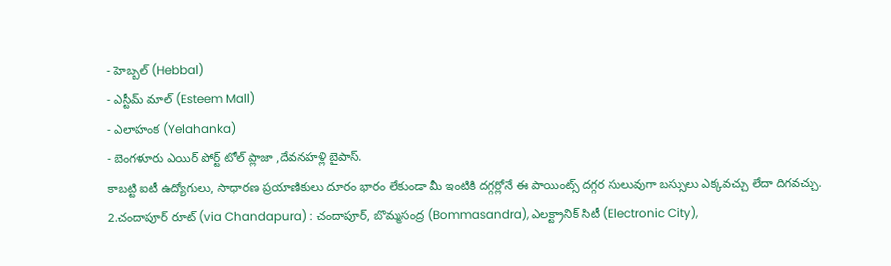- హెబ్బల్ (Hebbal)
- ఎస్టీమ్ మాల్ (Esteem Mall)
- ఎలాహంక (Yelahanka)
- బెంగళూరు ఎయిర్ పోర్ట్ టోల్ ప్లాజా ,దేవనహళ్లి బైపాస్.
కాబట్టి ఐటీ ఉద్యోగులు, సాధారణ ప్రయాణికులు దూరం భారం లేకుండా మీ ఇంటికి దగ్గర్లోనే ఈ పాయింట్స్ దగ్గర సులువుగా బస్సులు ఎక్కవచ్చు లేదా దిగవచ్చు.
2.చందాపూర్ రూట్ (via Chandapura) : చందాపూర్, బొమ్మసంద్ర (Bommasandra), ఎలక్ట్రానిక్ సిటీ (Electronic City),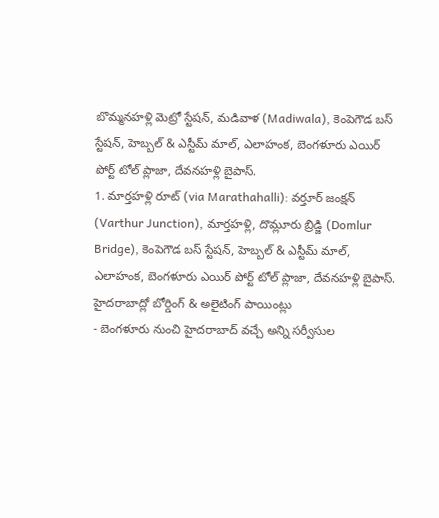బొమ్మనహళ్లి మెట్రో స్టేషన్, మడివాళ (Madiwala), కెంపెగౌడ బస్ స్టేషన్, హెబ్బల్ & ఎస్టీమ్ మాల్, ఎలాహంక, బెంగళూరు ఎయిర్ పోర్ట్ టోల్ ప్లాజా, దేవనహళ్లి బైపాస్.
1. మార్తహళ్లి రూట్ (via Marathahalli): వర్తూర్ జంక్షన్ (Varthur Junction), మార్తహళ్లి, దొమ్లూరు బ్రిడ్జి (Domlur Bridge), కెంపెగౌడ బస్ స్టేషన్, హెబ్బల్ & ఎస్టీమ్ మాల్, ఎలాహంక, బెంగళూరు ఎయిర్ పోర్ట్ టోల్ ప్లాజా, దేవనహళ్లి బైపాస్.
హైదరాబాద్లో బోర్డింగ్ & అలైటింగ్ పాయింట్లు
- బెంగళూరు నుంచి హైదరాబాద్ వచ్చే అన్ని సర్వీసుల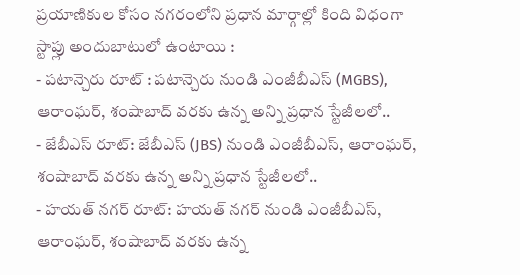ప్రయాణికుల కోసం నగరంలోని ప్రధాన మార్గాల్లో కింది విధంగా స్టాప్లు అందుబాటులో ఉంటాయి :
- పటాన్చెరు రూట్ : పటాన్చెరు నుండి ఎంజీబీఎస్ (MGBS), ఆరాంఘర్, శంషాబాద్ వరకు ఉన్న అన్ని ప్రధాన స్టేజీలలో..
- జేబీఎస్ రూట్: జేబీఎస్ (JBS) నుండి ఎంజీబీఎస్, ఆరాంఘర్, శంషాబాద్ వరకు ఉన్న అన్ని ప్రధాన స్టేజీలలో..
- హయత్ నగర్ రూట్: హయత్ నగర్ నుండి ఎంజీబీఎస్, ఆరాంఘర్, శంషాబాద్ వరకు ఉన్న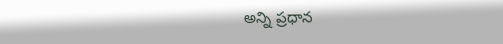అన్ని ప్రధాన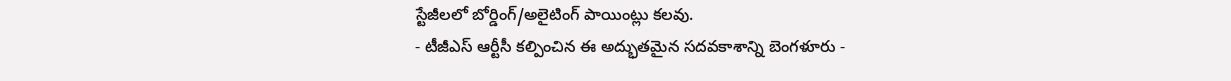స్టేజీలలో బోర్డింగ్/అలైటింగ్ పాయింట్లు కలవు.
- టీజీఎస్ ఆర్టీసీ కల్పించిన ఈ అద్భుతమైన సదవకాశాన్ని బెంగళూరు -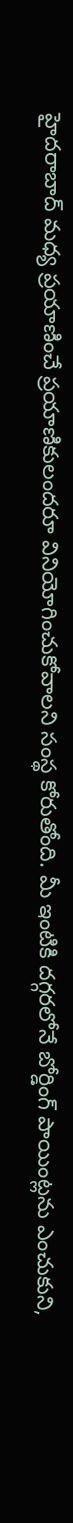హైదరాబాద్ మధ్య ప్రయాణించే ప్రయాణికులందరూ వినియోగించుకోవాలని సంస్థ కోరుతోంది. మీ ఇంటికి దగ్గరలోనే బోర్డింగ్ పాయింట్లను ఎంచుకుని,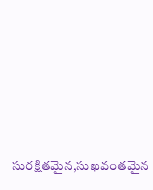సురక్షితమైన,సుఖవంతమైన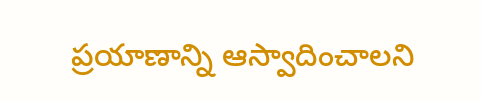ప్రయాణాన్ని ఆస్వాదించాలని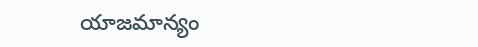యాజమాన్యం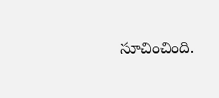సూచించింది.